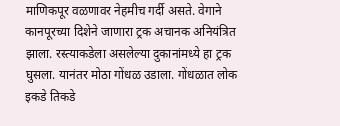माणिकपूर वळणावर नेहमीच गर्दी असते. वेगाने कानपूरच्या दिशेने जाणारा ट्रक अचानक अनियंत्रित झाला. रस्त्याकडेला असलेल्या दुकानांमध्ये हा ट्रक घुसला. यानंतर मोठा गोंधळ उडाला. गोंधळात लोक इकडे तिकडे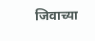जिवाच्या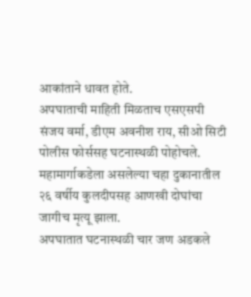आकांताने धावत होते.
अपघाताची माहिती मिळताच एसएसपी संजय वर्मा, डीएम अवनीश राय, सीओ सिटी पोलीस फोर्ससह घटनास्थळी पोहोचले. महामार्गाकडेला असलेल्या चहा दुकानातील २६ वर्षीय कुलदीपसह आणखी दोघांचा जागीच मृत्यू झाला.
अपघातात घटनास्थळी चार जण अडकले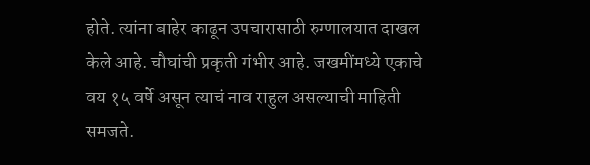होते. त्यांना बाहेर काढून उपचारासाठी रुग्णालयात दाखल केले आहे. चौघांची प्रकृती गंभीर आहे. जखमींमध्ये एकाचे वय १५ वर्षे असून त्याचं नाव राहुल असल्याची माहिती समजते.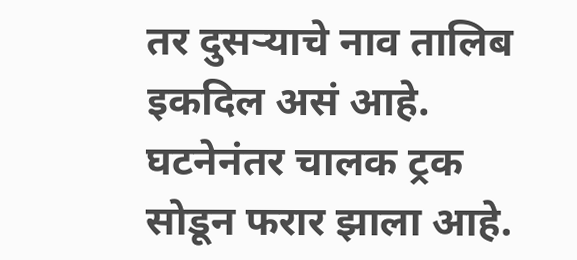तर दुसऱ्याचे नाव तालिब इकदिल असं आहे. घटनेनंतर चालक ट्रक सोडून फरार झाला आहे.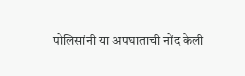पोलिसांनी या अपघाताची नोंद केली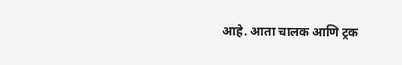आहे. आता चालक आणि ट्रक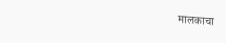मालकाचा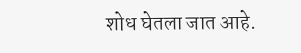शोध घेतला जात आहे.